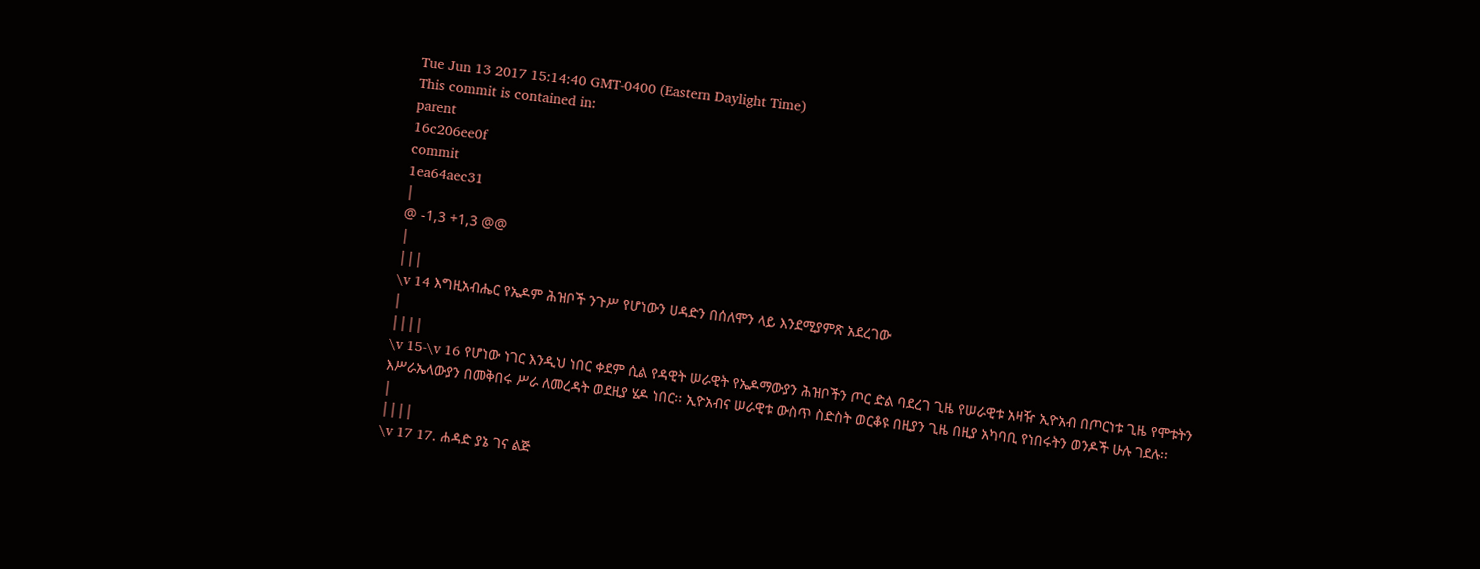Tue Jun 13 2017 15:14:40 GMT-0400 (Eastern Daylight Time)
This commit is contained in:
parent
16c206ee0f
commit
1ea64aec31
|
@ -1,3 +1,3 @@
|
|||
\v 14 እግዚአብሔር የኤዶም ሕዝቦች ንጉሥ የሆነውን ሀዳድን በሰለሞን ላይ እንደሚያምጽ አደረገው
|
||||
\v 15-\v 16 የሆነው ነገር እንዲህ ነበር ቀደም ሲል የዳዊት ሠራዊት የኤዶማውያን ሕዝቦችን ጦር ድል ባደረገ ጊዜ የሠራዊቱ አዛዥ ኢዮአብ በጦርነቱ ጊዜ የሞቱትን እሥራኤላውያን በመቅበሩ ሥራ ለመረዳት ወደዚያ ሄዶ ነበር፡፡ ኢዮአብና ሠራዊቱ ውስጥ ስድስት ወርቆዩ በዚያን ጊዜ በዚያ አካባቢ የነበሩትን ወንዶች ሁሉ ገደሉ፡፡
|
||||
\v 17 17. ሐዳድ ያኔ ገና ልጅ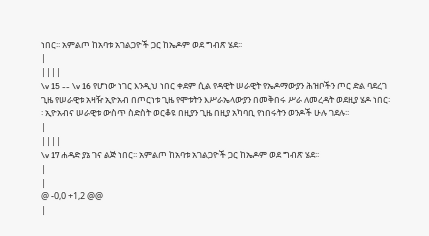ነበር፡፡ አምልጦ ከአባቱ አገልጋዮች ጋር ከኤዶም ወደ ግብጽ ሄደ፡፡
|
||||
\v 15 -- \v 16 የሆነው ነገር እንዲህ ነበር ቀደም ሲል የዳዊት ሠራዊት የኤዶማውያን ሕዝቦችን ጦር ድል ባደረገ ጊዜ የሠራዊቱ አዛዥ ኢዮአብ በጦርነቱ ጊዜ የሞቱትን እሥራኤላውያን በመቅበሩ ሥራ ለመረዳት ወደዚያ ሄዶ ነበር፡፡ ኢዮአብና ሠራዊቱ ውስጥ ስድስት ወርቆዩ በዚያን ጊዜ በዚያ አካባቢ የነበሩትን ወንዶች ሁሉ ገደሉ፡፡
|
||||
\v 17 ሐዳድ ያኔ ገና ልጅ ነበር፡፡ አምልጦ ከአባቱ አገልጋዮች ጋር ከኤዶም ወደ ግብጽ ሄደ፡፡
|
|
@ -0,0 +1,2 @@
|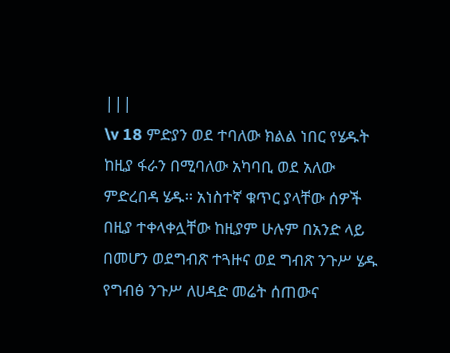|||
\v 18 ምድያን ወደ ተባለው ክልል ነበር የሄዱት ከዚያ ፋራን በሚባለው አካባቢ ወደ አለው ምድረበዳ ሄዱ፡፡ አነስተኛ ቁጥር ያላቸው ሰዎች በዚያ ተቀላቀሏቸው ከዚያም ሁሉም በአንድ ላይ በመሆን ወደግብጽ ተጓዙና ወደ ግብጽ ንጉሥ ሄዱ የግብፅ ንጉሥ ለሀዳድ መሬት ሰጠውና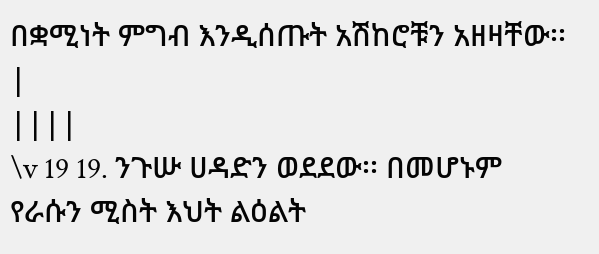በቋሚነት ምግብ እንዲሰጡት አሽከሮቹን አዘዛቸው፡፡
|
||||
\v 19 19. ንጉሡ ሀዳድን ወደደው፡፡ በመሆኑም የራሱን ሚስት እህት ልዕልት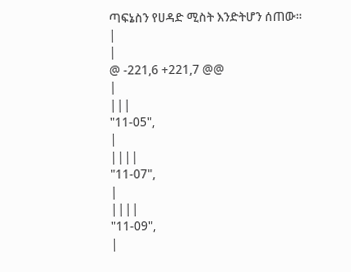ጣፍኔስን የሀዳድ ሚስት እንድትሆን ሰጠው፡፡
|
|
@ -221,6 +221,7 @@
|
|||
"11-05",
|
||||
"11-07",
|
||||
"11-09",
|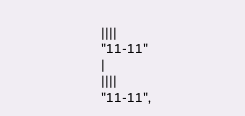||||
"11-11"
|
||||
"11-11",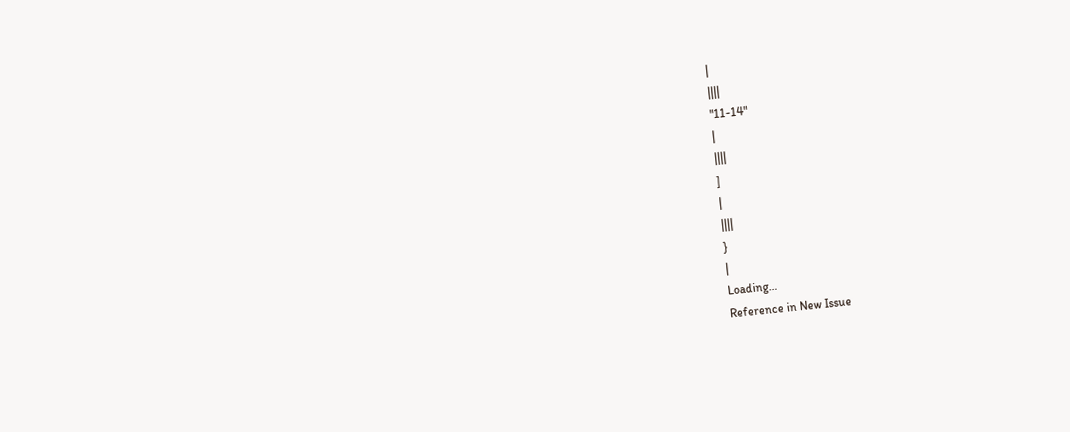|
||||
"11-14"
|
||||
]
|
||||
}
|
Loading…
Reference in New Issue